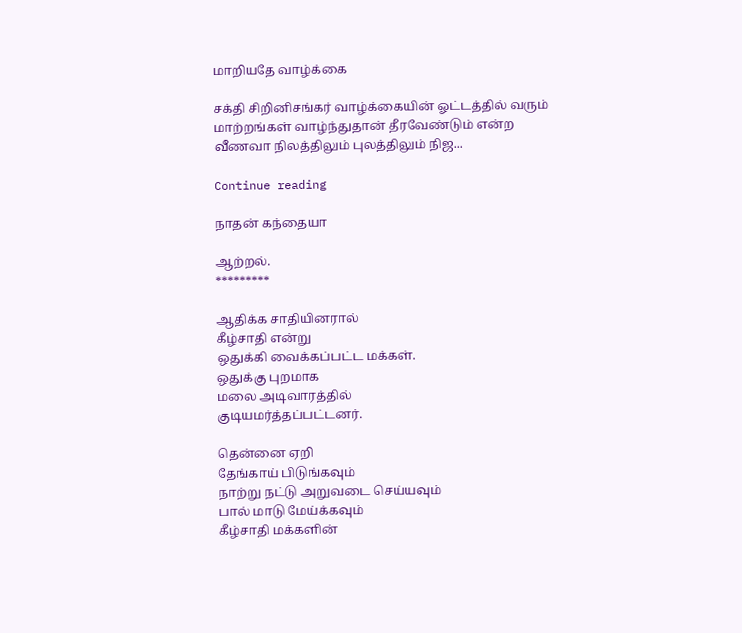மாறியதே வாழ்க்கை

சக்தி சிறினிசங்கர் வாழ்க்கையின் ஓட்டத்தில் வரும் மாற்றங்கள் வாழ்ந்துதான் தீரவேண்டும் என்ற வீணவா நிலத்திலும் புலத்திலும் நிஜ...

Continue reading

நாதன் கந்தையா

ஆற்றல்.
*********

ஆதிக்க சாதியினரால்
கீழ்சாதி என்று
ஒதுக்கி வைக்கப்பட்ட மக்கள்.
ஒதுக்கு புறமாக
மலை அடிவாரத்தில்
குடியமர்த்தப்பட்டனர்.

தென்னை ஏறி
தேங்காய் பிடுங்கவும்
நாற்று நட்டு அறுவடை செய்யவும்
பால் மாடு மேய்க்கவும்
கீழ்சாதி மக்களின்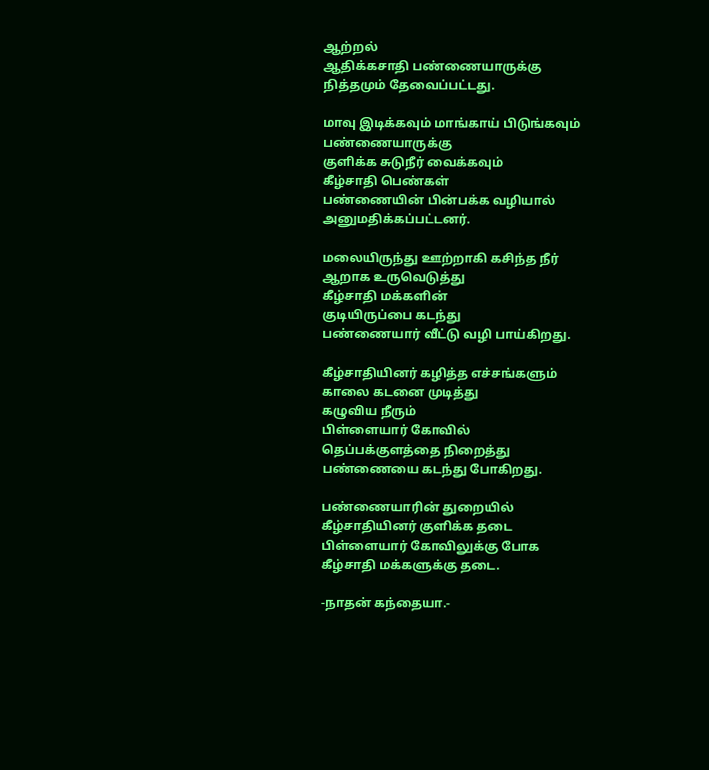ஆற்றல்
ஆதிக்கசாதி பண்ணையாருக்கு
நித்தமும் தேவைப்பட்டது.

மாவு இடிக்கவும் மாங்காய் பிடுங்கவும்
பண்ணையாருக்கு
குளிக்க சுடுநீர் வைக்கவும்
கீழ்சாதி பெண்கள்
பண்ணையின் பின்பக்க வழியால்
அனுமதிக்கப்பட்டனர்.

மலையிருந்து ஊற்றாகி கசிந்த நீர்
ஆறாக உருவெடுத்து
கீழ்சாதி மக்களின்
குடியிருப்பை கடந்து
பண்ணையார் வீட்டு வழி பாய்கிறது.

கீழ்சாதியினர் கழித்த எச்சங்களும்
காலை கடனை முடித்து
கழுவிய நீரும்
பிள்ளையார் கோவில்
தெப்பக்குளத்தை நிறைத்து
பண்ணையை கடந்து போகிறது.

பண்ணையாரின் துறையில்
கீழ்சாதியினர் குளிக்க தடை
பிள்ளையார் கோவிலுக்கு போக
கீழ்சாதி மக்களுக்கு தடை.

-நாதன் கந்தையா.-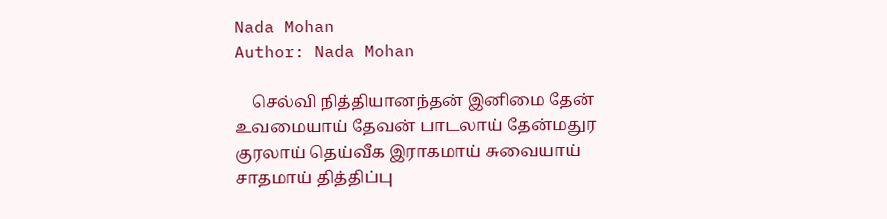Nada Mohan
Author: Nada Mohan

    செல்வி நித்தியானந்தன் இனிமை தேன் உவமையாய் தேவன் பாடலாய் தேன்மதுர குரலாய் தெய்வீக இராகமாய் சுவையாய் சாதமாய் தித்திப்பு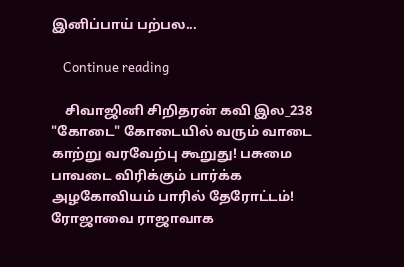இனிப்பாய் பற்பல...

    Continue reading

    சிவாஜினி சிறிதரன் கவி இல_238 "கோடை" கோடையில் வரும் வாடை காற்று வரவேற்பு கூறுது! பசுமை பாவடை விரிக்கும் பார்க்க அழகோவியம் பாரில் தேரோட்டம்! ரோஜாவை ராஜாவாக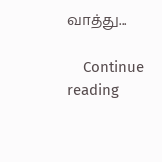வாத்து...

    Continue reading